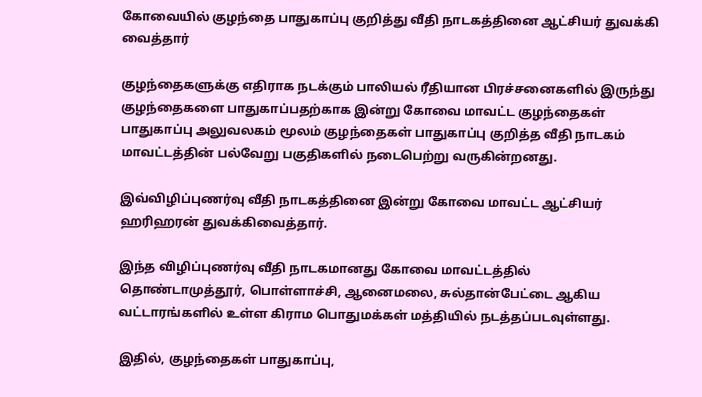கோவையில் குழந்தை பாதுகாப்பு குறித்து வீதி நாடகத்தினை ஆட்சியர் துவக்கி வைத்தார்

குழந்தைகளுக்கு எதிராக நடக்கும் பாலியல் ரீதியான பிரச்சனைகளில் இருந்து குழந்தைகளை பாதுகாப்பதற்காக இன்று கோவை மாவட்ட குழந்தைகள் பாதுகாப்பு அலுவலகம் மூலம் குழந்தைகள் பாதுகாப்பு குறித்த வீதி நாடகம் மாவட்டத்தின் பல்வேறு பகுதிகளில் நடைபெற்று வருகின்றனது.

இவ்விழிப்புணர்வு வீதி நாடகத்தினை இன்று கோவை மாவட்ட ஆட்சியர் ஹரிஹரன் துவக்கிவைத்தார்.

இந்த விழிப்புணர்வு வீதி நாடகமானது கோவை மாவட்டத்தில் தொண்டாமுத்தூர், பொள்ளாச்சி, ஆனைமலை, சுல்தான்பேட்டை ஆகிய வட்டாரங்களில் உள்ள கிராம பொதுமக்கள் மத்தியில் நடத்தப்படவுள்ளது.

இதில், குழந்தைகள் பாதுகாப்பு,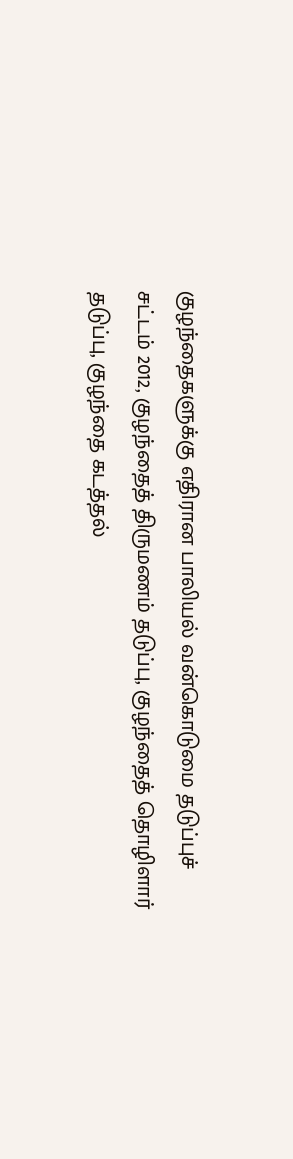குழந்தைகளுக்கு எதிரான பாலியல் வன்கொடுமை தடுப்புச் சட்டம் 2012, குழந்தைத் திருமணம் தடுப்பு, குழந்தைத் தொழிளார் தடுப்பு, குழந்தை கடத்தல்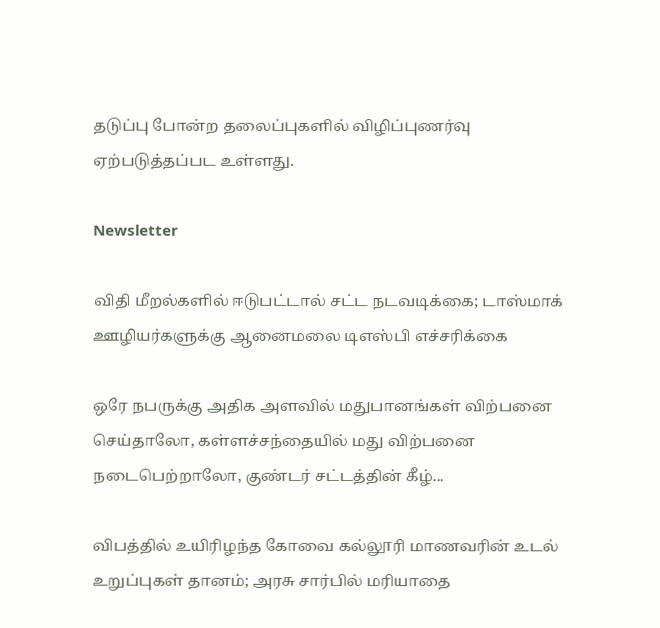தடுப்பு போன்ற தலைப்புகளில் விழிப்புணர்வு ஏற்படுத்தப்பட உள்ளது.

Newsletter

விதி மீறல்களில் ஈடுபட்டால் சட்ட நடவடிக்கை; டாஸ்மாக் ஊழியர்களுக்கு ஆனைமலை டிஎஸ்பி எச்சரிக்கை

ஒரே நபருக்கு அதிக அளவில் மதுபானங்கள் விற்பனை செய்தாலோ, கள்ளச்சந்தையில் மது விற்பனை நடைபெற்றாலோ, குண்டர் சட்டத்தின் கீழ்...

விபத்தில் உயிரிழந்த கோவை கல்லூரி மாணவரின் உடல் உறுப்புகள் தானம்; அரசு சார்பில் மரியாதை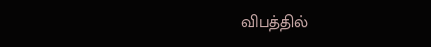விபத்தில்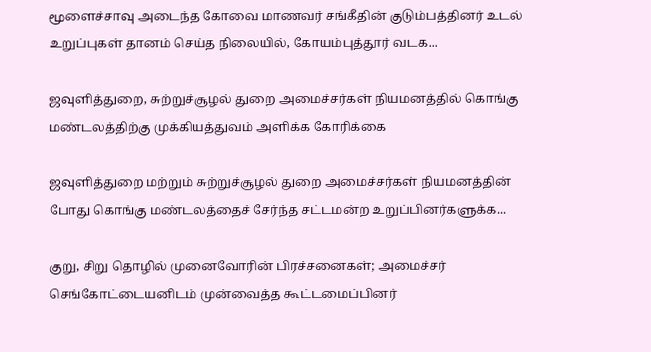மூளைச்சாவு அடைந்த கோவை மாணவர் சங்கீதின் குடும்பத்தினர் உடல் உறுப்புகள் தானம் செய்த நிலையில், கோயம்புத்தூர் வடக...

ஜவுளித்துறை, சுற்றுச்சூழல் துறை அமைச்சர்கள் நியமனத்தில் கொங்கு மண்டலத்திற்கு முக்கியத்துவம் அளிக்க கோரிக்கை

ஜவுளித்துறை மற்றும் சுற்றுச்சூழல் துறை அமைச்சர்கள் நியமனத்தின் போது கொங்கு மண்டலத்தைச் சேர்ந்த சட்டமன்ற உறுப்பினர்களுக்க...

குறு, சிறு தொழில் முனைவோரின் பிரச்சனைகள்; அமைச்சர் செங்கோட்டையனிடம் முன்வைத்த கூட்டமைப்பினர்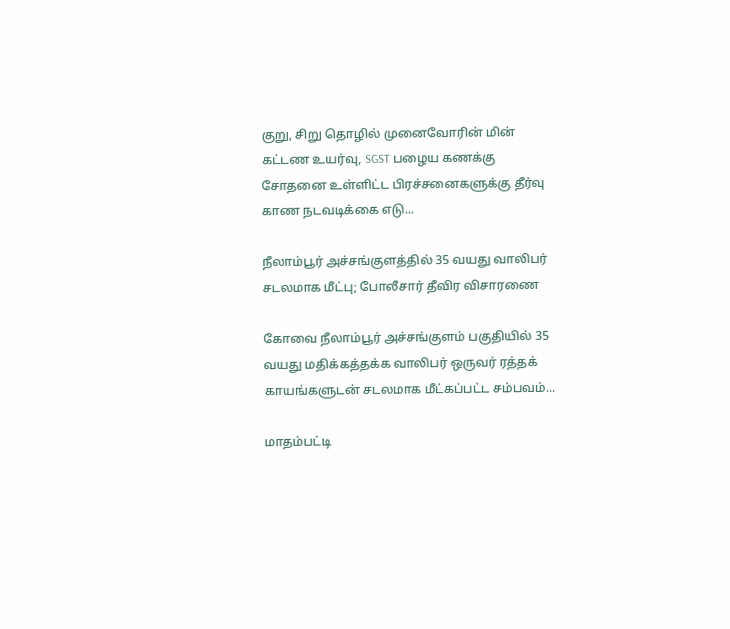குறு, சிறு தொழில் முனைவோரின் மின் கட்டண உயர்வு, SGST பழைய கணக்கு சோதனை உள்ளிட்ட பிரச்சனைகளுக்கு தீர்வு காண நடவடிக்கை எடு...

நீலாம்பூர் அச்சங்குளத்தில் 35 வயது வாலிபர் சடலமாக மீட்பு; போலீசார் தீவிர விசாரணை

கோவை நீலாம்பூர் அச்சங்குளம் பகுதியில் 35 வயது மதிக்கத்தக்க வாலிபர் ஒருவர் ரத்தக் காயங்களுடன் சடலமாக மீட்கப்பட்ட சம்பவம்...

மாதம்பட்டி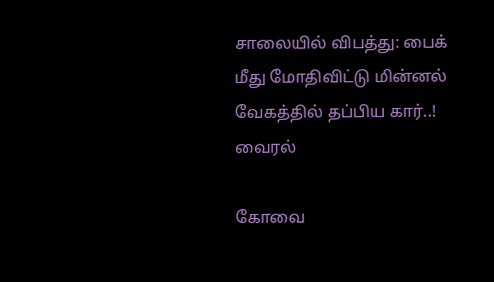சாலையில் விபத்து: பைக் மீது மோதிவிட்டு மின்னல் வேகத்தில் தப்பிய கார்..! வைரல்

கோவை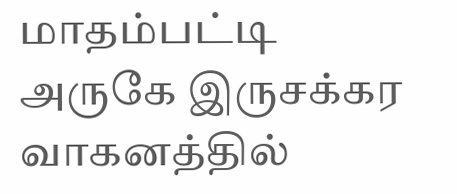மாதம்பட்டி அருகே இருசக்கர வாகனத்தில்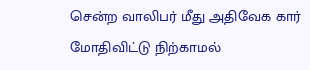சென்ற வாலிபர் மீது அதிவேக கார் மோதிவிட்டு நிற்காமல்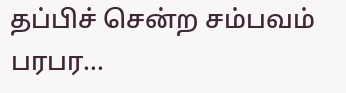தப்பிச் சென்ற சம்பவம் பரபர...